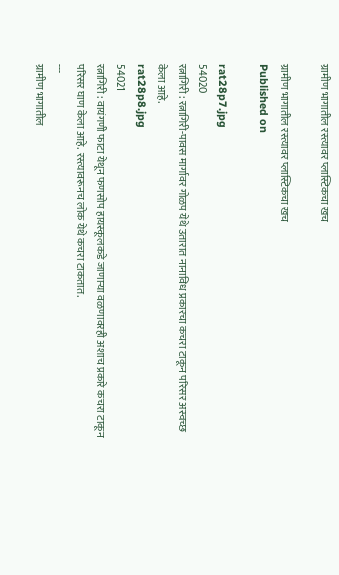ग्रामीण भागातील रस्त्यावर प्लास्टिकचा खच

ग्रामीण भागातील रस्त्यावर प्लास्टिकचा खच
Published on

rat28p7.jpg
54020
रत्नागिरी : रत्नागिरी-पावस मार्गावर गोळप येथे उतारात नानाविध प्रकारचा कचरा टाकून परिसर अस्वच्छ केला आहे.
rat28p8.jpg
54021
रत्नागिरी : वायंगणी फाटा येथून फणसोप हायस्कूलकडे जाणाऱ्या वळणावरही अशाच प्रकारे कचरा टाकून परिसर घाण केला आहे. रस्त्यावरूनच लोक येथे कचरा टाकतात.
---
ग्रामीण भागातील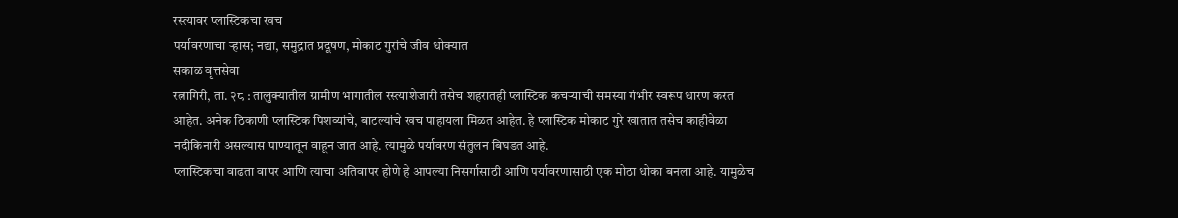रस्त्यावर प्लास्टिकचा खच
पर्यावरणाचा ऱ्हास; नद्या, समुद्रात प्रदूषण, मोकाट गुरांचे जीव धोक्यात
सकाळ वृत्तसेवा
रत्नागिरी, ता. २८ : तालुक्यातील ग्रामीण भागातील रस्त्याशेजारी तसेच शहरातही प्लास्टिक कचऱ्याची समस्या गंभीर स्वरूप धारण करत आहेत. अनेक ठिकाणी प्लास्टिक पिशव्यांचे, बाटल्यांचे खच पाहायला मिळत आहेत. हे प्लास्टिक मोकाट गुरे खातात तसेच काहीवेळा नदीकिनारी असल्यास पाण्यातून वाहून जात आहे. त्यामुळे पर्यावरण संतुलन बिघडत आहे.
प्लास्टिकचा वाढता वापर आणि त्याचा अतिवापर होणे हे आपल्या निसर्गासाठी आणि पर्यावरणासाठी एक मोठा धोका बनला आहे. यामुळेच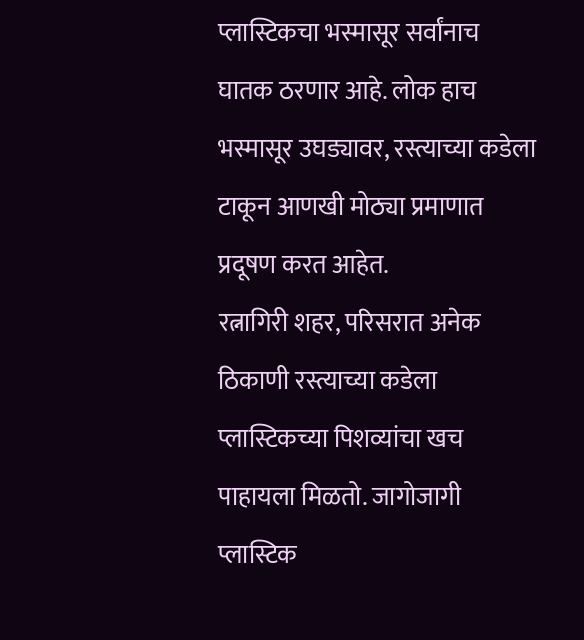प्लास्टिकचा भस्मासूर सर्वांनाच घातक ठरणार आहे. लोक हाच भस्मासूर उघड्यावर, रस्त्याच्या कडेला टाकून आणखी मोठ्या प्रमाणात प्रदूषण करत आहेत.
रत्नागिरी शहर, परिसरात अनेक ठिकाणी रस्त्याच्या कडेला प्लास्टिकच्या पिशव्यांचा खच पाहायला मिळतो. जागोजागी प्लास्टिक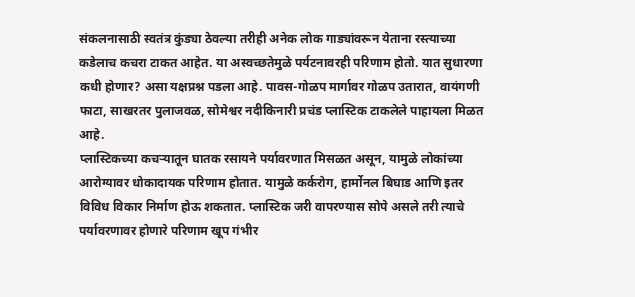संकलनासाठी स्वतंत्र कुंड्या ठेवल्या तरीही अनेक लोक गाड्यांवरून येताना रस्त्याच्या कडेलाच कचरा टाकत आहेत. या अस्वच्छतेमुळे पर्यटनावरही परिणाम होतो. यात सुधारणा कधी होणार? असा यक्षप्रश्न पडला आहे. पावस-गोळप मार्गावर गोळप उतारात, वायंगणी फाटा, साखरतर पुलाजवळ, सोमेश्वर नदीकिनारी प्रचंड प्लास्टिक टाकलेले पाहायला मिळत आहे.
प्लास्टिकच्या कचऱ्यातून घातक रसायने पर्यावरणात मिसळत असून, यामुळे लोकांच्या आरोग्यावर धोकादायक परिणाम होतात. यामुळे कर्करोग, हार्मोनल बिघाड आणि इतर विविध विकार निर्माण होऊ शकतात. प्लास्टिक जरी वापरण्यास सोपे असले तरी त्याचे पर्यावरणावर होणारे परिणाम खूप गंभीर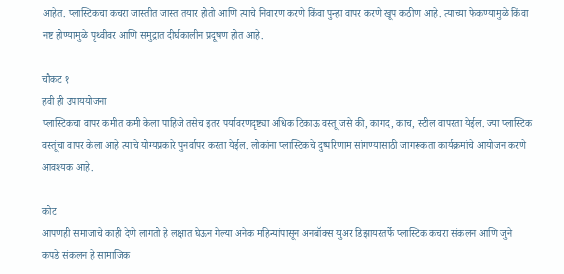आहेत. प्लास्टिकचा कचरा जास्तीत जास्त तयार होतो आणि त्याचे निवारण करणे किंवा पुन्हा वापर करणे खूप कठीण आहे. त्याच्या फेकण्यामुळे किंवा नष्ट होण्यामुळे पृथ्वीवर आणि समुद्रात दीर्घकालीन प्रदूषण होत आहे.

चौकट १
हवी ही उपाययोजना
प्लास्टिकचा वापर कमीत कमी केला पाहिजे तसेच इतर पर्यावरणदृष्ट्या अधिक टिकाऊ वस्तू जसे की, कागद, काच, स्टील वापरता येईल. ज्या प्लास्टिक वस्तूंचा वापर केला आहे त्याचे योग्यप्रकारे पुनर्वापर करता येईल. लोकांना प्लास्टिकचे दुष्परिणाम सांगण्यासाठी जागरूकता कार्यक्रमांचे आयोजन करणे आवश्यक आहे.

कोट
आपणही समाजाचे काही देणे लागतो हे लक्षात घेऊन गेल्या अनेक महिन्यांपासून अनबॉक्स युअर डिझायरतर्फे प्लास्टिक कचरा संकलन आणि जुने कपडे संकलन हे सामाजिक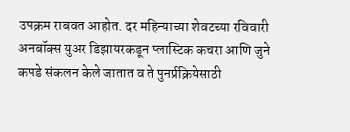उपक्रम राबवत आहोत. दर महिन्याच्या शेवटच्या रविवारी अनबॉक्स युअर डिझायरकडून प्लास्टिक कचरा आणि जुने कपडे संकलन केले जातात व ते पुनर्प्रक्रियेसाठी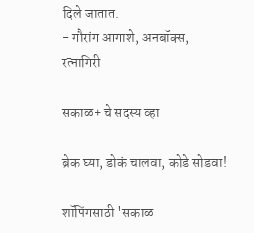दिले जातात.
- गौरांग आगाशे, अनबॉक्स, रत्नागिरी

सकाळ+ चे सदस्य व्हा

ब्रेक घ्या, डोकं चालवा, कोडे सोडवा!

शॉपिंगसाठी 'सकाळ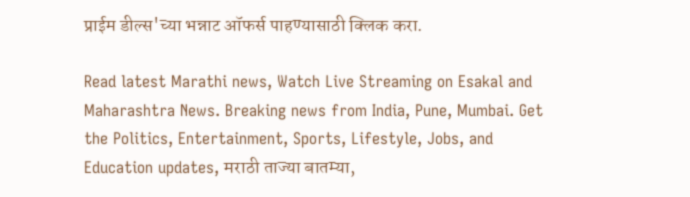प्राईम डील्स'च्या भन्नाट ऑफर्स पाहण्यासाठी क्लिक करा.

Read latest Marathi news, Watch Live Streaming on Esakal and Maharashtra News. Breaking news from India, Pune, Mumbai. Get the Politics, Entertainment, Sports, Lifestyle, Jobs, and Education updates, मराठी ताज्या बातम्या,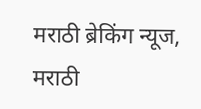मराठी ब्रेकिंग न्यूज, मराठी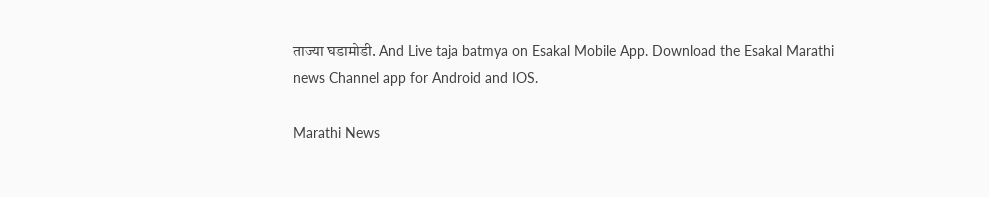ताज्या घडामोडी. And Live taja batmya on Esakal Mobile App. Download the Esakal Marathi news Channel app for Android and IOS.

Marathi News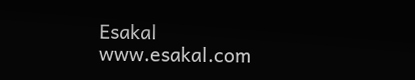Esakal
www.esakal.com